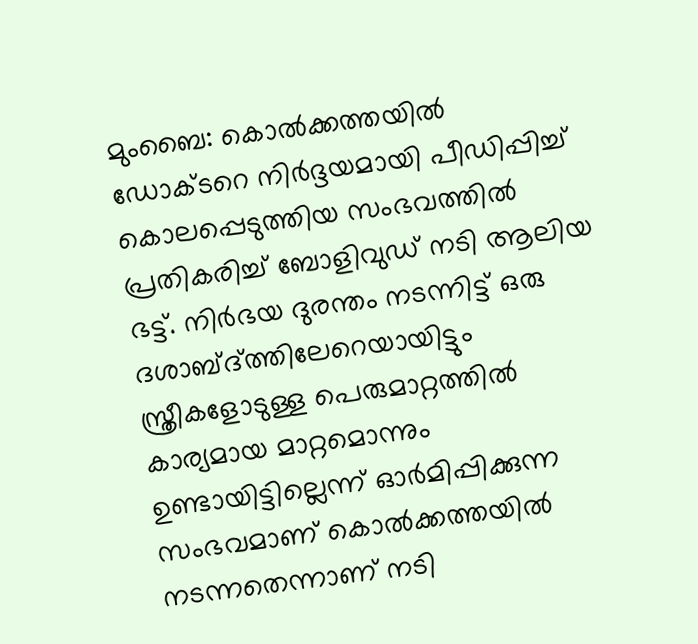മുംബൈ: കൊൽക്കത്തയിൽ ഡോക്ടറെ നിർദ്ദയമായി പീഡിപ്പിച്ച് കൊലപ്പെടുത്തിയ സംഭവത്തിൽ പ്രതികരിച്ച് ബോളിവുഡ് നടി ആലിയ ഭട്ട്. നിർഭയ ദുരന്തം നടന്നിട്ട് ഒരു ദശാബ്ദ്ത്തിലേറെയായിട്ടും സ്ത്രീകളോടുള്ള പെരുമാറ്റത്തിൽ കാര്യമായ മാറ്റമൊന്നും ഉണ്ടായിട്ടില്ലെന്ന് ഓർമിപ്പിക്കുന്ന സംഭവമാണ് കൊൽക്കത്തയിൽ നടന്നതെന്നാണ് നടി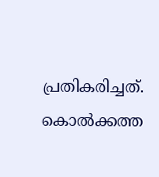പ്രതികരിച്ചത്. കൊൽക്കത്ത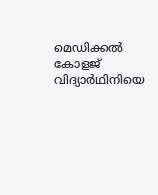മെഡിക്കൽ കോളജ് വിദ്യാർഥിനിയെ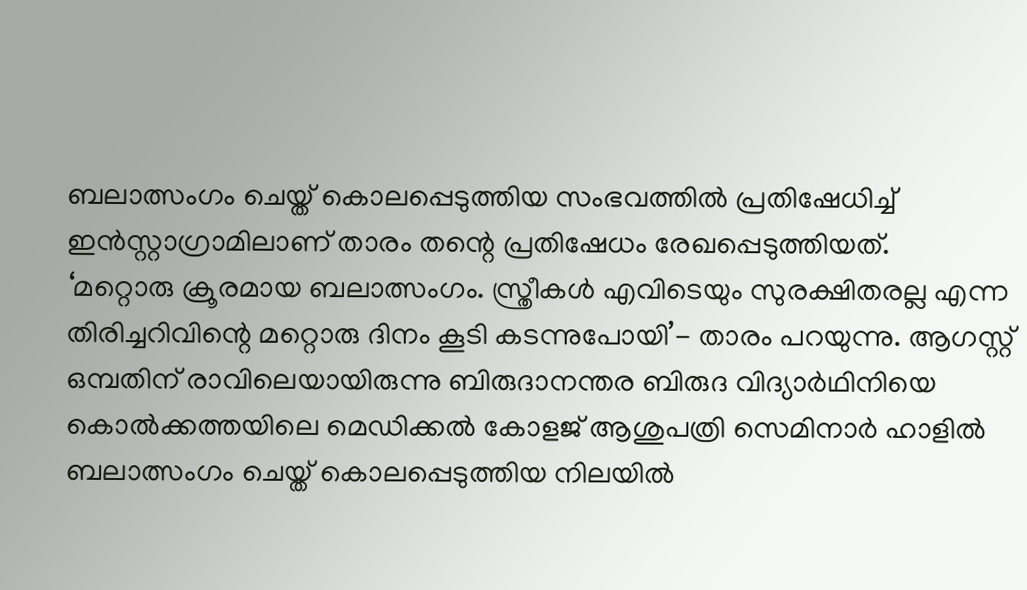ബലാത്സംഗം ചെയ്ത് കൊലപ്പെടുത്തിയ സംഭവത്തിൽ പ്രതിഷേധിച്ച് ഇൻസ്റ്റാഗ്രാമിലാണ് താരം തന്റെ പ്രതിഷേധം രേഖപ്പെടുത്തിയത്.
‘മറ്റൊരു ക്രൂരമായ ബലാത്സംഗം. സ്ത്രീകൾ എവിടെയും സുരക്ഷിതരല്ല എന്ന തിരിച്ചറിവിന്റെ മറ്റൊരു ദിനം കൂടി കടന്നുപോയി’- താരം പറയുന്നു. ആഗസ്റ്റ് ഒമ്പതിന് രാവിലെയായിരുന്നു ബിരുദാനന്തര ബിരുദ വിദ്യാർഥിനിയെ കൊൽക്കത്തയിലെ മെഡിക്കൽ കോളജ് ആശുപത്രി സെമിനാർ ഹാളിൽ ബലാത്സംഗം ചെയ്ത് കൊലപ്പെടുത്തിയ നിലയിൽ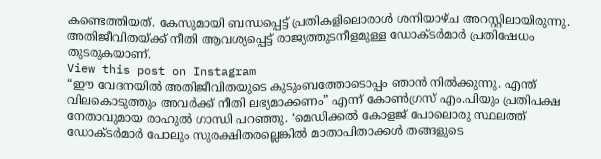കണ്ടെത്തിയത്. കേസുമായി ബന്ധപ്പെട്ട് പ്രതികളിലൊരാൾ ശനിയാഴ്ച അറസ്റ്റിലായിരുന്നു. അതിജീവിതയ്ക്ക് നീതി ആവശ്യപ്പെട്ട് രാജ്യത്തുടനീളമുള്ള ഡോക്ടർമാർ പ്രതിഷേധം തുടരുകയാണ്.
View this post on Instagram
“ഈ വേദനയിൽ അതിജീവിതയുടെ കുടുംബത്തോടൊപ്പം ഞാൻ നിൽക്കുന്നു. എന്ത് വിലകൊടുത്തും അവർക്ക് നീതി ലഭ്യമാക്കണം” എന്ന് കോൺഗ്രസ് എം.പിയും പ്രതിപക്ഷ നേതാവുമായ രാഹുൽ ഗാന്ധി പറഞ്ഞു. ‘മെഡിക്കൽ കോളജ് പോലൊരു സ്ഥലത്ത് ഡോക്ടർമാർ പോലും സുരക്ഷിതരല്ലെങ്കിൽ മാതാപിതാക്കൾ തങ്ങളുടെ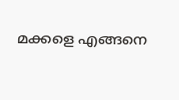മക്കളെ എങ്ങനെ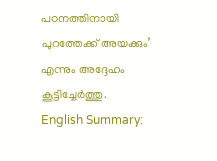പഠനത്തിനായി പുറത്തേക്ക് അയക്കും’ എന്നും അദ്ദേഹം കൂട്ടിച്ചേർത്തു.
English Summary: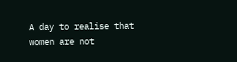A day to realise that women are not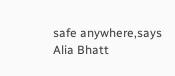safe anywhere,says Alia Bhatt